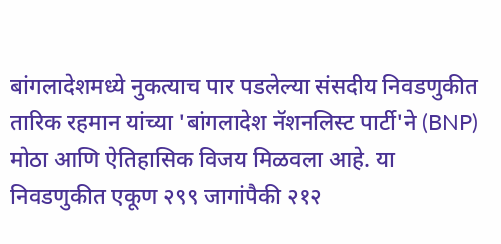बांगलादेशमध्ये नुकत्याच पार पडलेल्या संसदीय निवडणुकीत तारिक रहमान यांच्या 'बांगलादेश नॅशनलिस्ट पार्टी'ने (BNP) मोठा आणि ऐतिहासिक विजय मिळवला आहे. या निवडणुकीत एकूण २९९ जागांपैकी २१२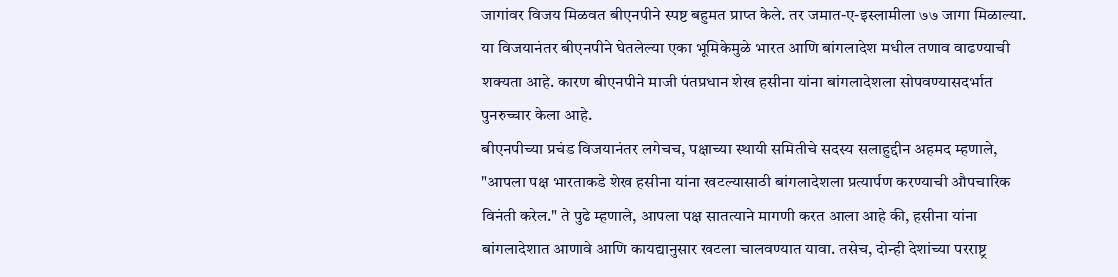जागांवर विजय मिळवत बीएनपीने स्पष्ट बहुमत प्राप्त केले. तर जमात-ए-इस्लामीला ७७ जागा मिळाल्या. या विजयानंतर बीएनपीने घेतलेल्या एका भूमिकेमुळे भारत आणि बांगलादेश मधील तणाव वाढण्याची शक्यता आहे. कारण बीएनपीने माजी पंतप्रधान शेख हसीना यांना बांगलादेशला सोपवण्यासदर्भात पुनरुच्चार केला आहे.
बीएनपीच्या प्रचंड विजयानंतर लगेचच, पक्षाच्या स्थायी समितीचे सदस्य सलाहुद्दीन अहमद म्हणाले, "आपला पक्ष भारताकडे शेख हसीना यांना खटल्यासाठी बांगलादेशला प्रत्यार्पण करण्याची औपचारिक विनंती करेल." ते पुढे म्हणाले, आपला पक्ष सातत्याने मागणी करत आला आहे की, हसीना यांना बांगलादेशात आणावे आणि कायद्यानुसार खटला चालवण्यात यावा. तसेच, दोन्ही देशांच्या परराष्ट्र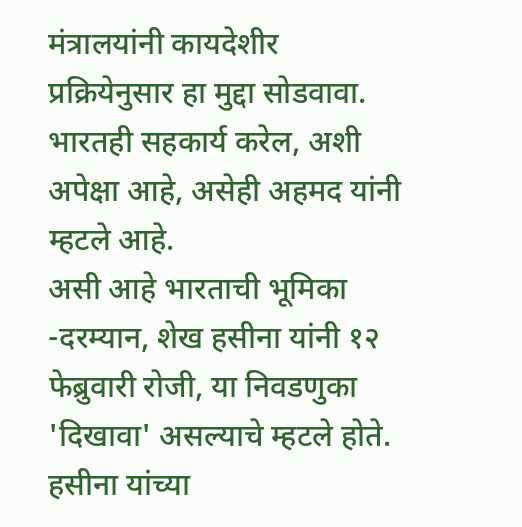मंत्रालयांनी कायदेशीर प्रक्रियेनुसार हा मुद्दा सोडवावा. भारतही सहकार्य करेल, अशी अपेक्षा आहे, असेही अहमद यांनी म्हटले आहे.
असी आहे भारताची भूमिका -दरम्यान, शेख हसीना यांनी १२ फेब्रुवारी रोजी, या निवडणुका 'दिखावा' असल्याचे म्हटले होते. हसीना यांच्या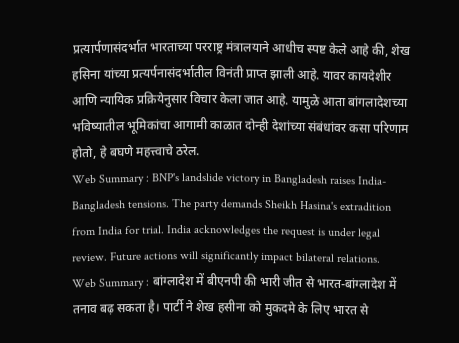प्रत्यार्पणासंदर्भात भारताच्या परराष्ट्र मंत्रालयाने आधीच स्पष्ट केले आहे की, शेख हसिना यांच्या प्रत्यर्पनासंदर्भातील विनंती प्राप्त झाली आहे. यावर कायदेशीर आणि न्यायिक प्रक्रियेनुसार विचार केला जात आहे. यामुळे आता बांगलादेशच्या भविष्यातील भूमिकांचा आगामी काळात दोन्ही देशांच्या संबंधांवर कसा परिणाम होतो, हे बघणे महत्त्वाचे ठरेल.
Web Summary : BNP's landslide victory in Bangladesh raises India-Bangladesh tensions. The party demands Sheikh Hasina's extradition from India for trial. India acknowledges the request is under legal review. Future actions will significantly impact bilateral relations.
Web Summary : बांग्लादेश में बीएनपी की भारी जीत से भारत-बांग्लादेश में तनाव बढ़ सकता है। पार्टी ने शेख हसीना को मुकदमे के लिए भारत से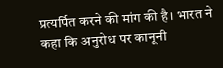प्रत्यर्पित करने की मांग की है। भारत ने कहा कि अनुरोध पर कानूनी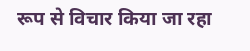रूप से विचार किया जा रहा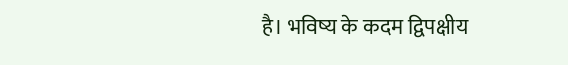है। भविष्य के कदम द्विपक्षीय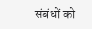संबंधों को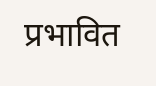प्रभावित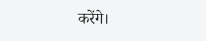करेंगे।